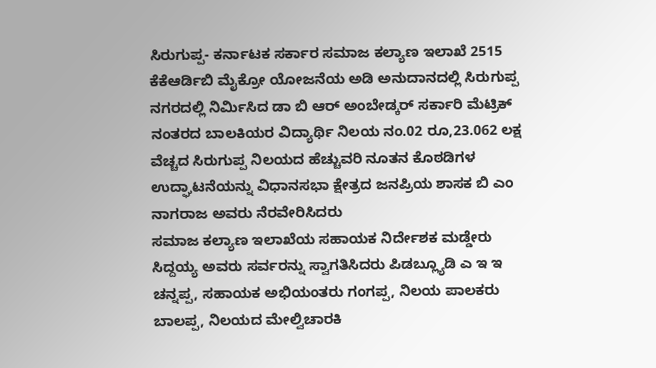ಸಿರುಗುಪ್ಪ- ಕರ್ನಾಟಕ ಸರ್ಕಾರ ಸಮಾಜ ಕಲ್ಯಾಣ ಇಲಾಖೆ 2515 ಕೆಕೆಆರ್ಡಿಬಿ ಮೈಕ್ರೋ ಯೋಜನೆಯ ಅಡಿ ಅನುದಾನದಲ್ಲಿ ಸಿರುಗುಪ್ಪ ನಗರದಲ್ಲಿ ನಿರ್ಮಿಸಿದ ಡಾ ಬಿ ಆರ್ ಅಂಬೇಡ್ಕರ್ ಸರ್ಕಾರಿ ಮೆಟ್ರಿಕ್ ನಂತರದ ಬಾಲಕಿಯರ ವಿದ್ಯಾರ್ಥಿ ನಿಲಯ ನಂ.02 ರೂ,23.062 ಲಕ್ಷ ವೆಚ್ಚದ ಸಿರುಗುಪ್ಪ ನಿಲಯದ ಹೆಚ್ಚುವರಿ ನೂತನ ಕೊಠಡಿಗಳ ಉದ್ಘಾಟನೆಯನ್ನು ವಿಧಾನಸಭಾ ಕ್ಷೇತ್ರದ ಜನಪ್ರಿಯ ಶಾಸಕ ಬಿ ಎಂ ನಾಗರಾಜ ಅವರು ನೆರವೇರಿಸಿದರು
ಸಮಾಜ ಕಲ್ಯಾಣ ಇಲಾಖೆಯ ಸಹಾಯಕ ನಿರ್ದೇಶಕ ಮಡ್ಡೇರು ಸಿದ್ದಯ್ಯ ಅವರು ಸರ್ವರನ್ನು ಸ್ವಾಗತಿಸಿದರು ಪಿಡಬ್ಲ್ಯೂಡಿ ಎ ಇ ಇ ಚನ್ನಪ್ಪ, ಸಹಾಯಕ ಅಭಿಯಂತರು ಗಂಗಪ್ಪ, ನಿಲಯ ಪಾಲಕರು ಬಾಲಪ್ಪ, ನಿಲಯದ ಮೇಲ್ವಿಚಾರಕಿ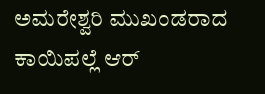ಅಮರೇಶ್ವರಿ ಮುಖಂಡರಾದ ಕಾಯಿಪಲ್ಲೆ ಆರ್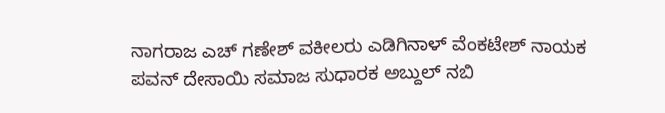ನಾಗರಾಜ ಎಚ್ ಗಣೇಶ್ ವಕೀಲರು ಎಡಿಗಿನಾಳ್ ವೆಂಕಟೇಶ್ ನಾಯಕ ಪವನ್ ದೇಸಾಯಿ ಸಮಾಜ ಸುಧಾರಕ ಅಬ್ದುಲ್ ನಬಿ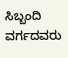ಸಿಬ್ಬಂದಿ ವರ್ಗದವರು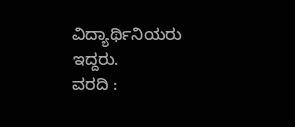ವಿದ್ಯಾರ್ಥಿನಿಯರು ಇದ್ದರು.
ವರದಿ :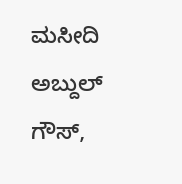ಮಸೀದಿ ಅಬ್ದುಲ್ ಗೌಸ್,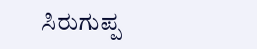ಸಿರುಗುಪ್ಪ